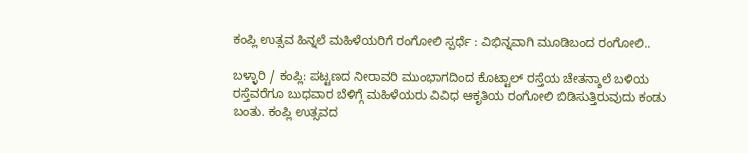ಕಂಪ್ಲಿ ಉತ್ಸವ ಹಿನ್ನಲೆ ಮಹಿಳೆಯರಿಗೆ ರಂಗೋಲಿ ಸ್ಪರ್ಧೆ : ವಿಭಿನ್ನವಾಗಿ ಮೂಡಿಬಂದ ರಂಗೋಲಿ..

ಬಳ್ಳಾರಿ / ಕಂಪ್ಲಿ: ಪಟ್ಟಣದ ನೀರಾವರಿ ಮುಂಭಾಗದಿಂದ ಕೊಟ್ಟಾಲ್ ರಸ್ತೆಯ ಚೇತನ್ಶಾಲೆ ಬಳಿಯ ರಸ್ತೆವರೆಗೂ ಬುಧವಾರ ಬೆಳಿಗ್ಗೆ ಮಹಿಳೆಯರು ವಿವಿಧ ಆಕೃತಿಯ ರಂಗೋಲಿ ಬಿಡಿಸುತ್ತಿರುವುದು ಕಂಡು ಬಂತು. ಕಂಪ್ಲಿ ಉತ್ಸವದ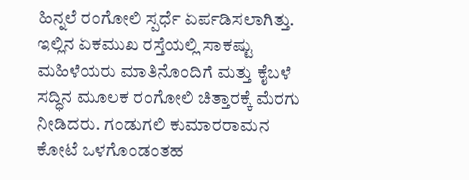ಹಿನ್ನಲೆ ರಂಗೋಲಿ ಸ್ಪರ್ಧೆ ಏರ್ಪಡಿಸಲಾಗಿತ್ತು. ಇಲ್ಲಿನ ಏಕಮುಖ ರಸ್ತೆಯಲ್ಲಿ ಸಾಕಷ್ಟು ಮಹಿಳೆಯರು ಮಾತಿನೊಂದಿಗೆ ಮತ್ತು ಕೈಬಳೆ ಸದ್ಧಿನ ಮೂಲಕ ರಂಗೋಲಿ ಚಿತ್ತಾರಕ್ಕೆ ಮೆರಗು ನೀಡಿದರು. ಗಂಡುಗಲಿ ಕುಮಾರರಾಮನ ಕೋಟೆ ಒಳಗೊಂಡಂತಹ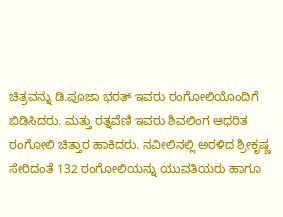ಚಿತ್ರವನ್ನು ಡಿ.ಪೂಜಾ ಭರತ್ ಇವರು ರಂಗೋಲಿಯೊಂದಿಗೆ ಬಿಡಿಸಿದರು. ಮತ್ತು ರತ್ನವೆಣಿ ಇವರು ಶಿವಲಿಂಗ ಆಧರಿತ ರಂಗೋಲಿ ಚಿತ್ತಾರ ಹಾಕಿದರು. ನವೀಲಿನಲ್ಲಿ ಅರಳಿದ ಶ್ರೀಕೃಷ್ಣ ಸೇರಿದಂತೆ 132 ರಂಗೋಲಿಯನ್ನು ಯುವತಿಯರು ಹಾಗೂ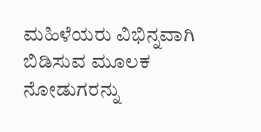ಮಹಿಳೆಯರು ವಿಭಿನ್ನವಾಗಿ ಬಿಡಿಸುವ ಮೂಲಕ ನೋಡುಗರನ್ನು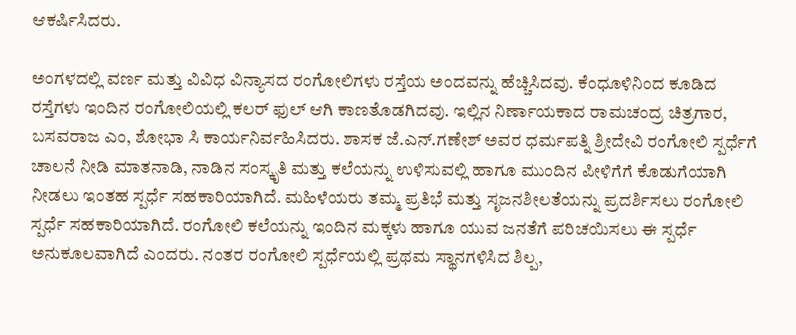ಆಕರ್ಷಿಸಿದರು.

ಅಂಗಳದಲ್ಲಿ ವರ್ಣ ಮತ್ತು ವಿವಿಧ ವಿನ್ಯಾಸದ ರಂಗೋಲಿಗಳು ರಸ್ತೆಯ ಅಂದವನ್ನು ಹೆಚ್ಚಿಸಿದವು. ಕೆಂಧೂಳಿನಿಂದ ಕೂಡಿದ ರಸ್ತೆಗಳು ಇಂದಿನ ರಂಗೋಲಿಯಲ್ಲಿ ಕಲರ್ ಫುಲ್ ಆಗಿ ಕಾಣತೊಡಗಿದವು. ಇಲ್ಲಿನ ನಿರ್ಣಾಯಕಾದ ರಾಮಚಂದ್ರ ಚಿತ್ರಗಾರ, ಬಸವರಾಜ ಎಂ, ಶೋಭಾ ಸಿ ಕಾರ್ಯನಿರ್ವಹಿಸಿದರು. ಶಾಸಕ ಜೆ.ಎನ್.ಗಣೇಶ್ ಅವರ ಧರ್ಮಪತ್ನಿ ಶ್ರೀದೇವಿ ರಂಗೋಲಿ ಸ್ಪರ್ಧೆಗೆ ಚಾಲನೆ ನೀಡಿ ಮಾತನಾಡಿ, ನಾಡಿನ ಸಂಸ್ಕೃತಿ ಮತ್ತು ಕಲೆಯನ್ನು ಉಳಿಸುವಲ್ಲಿ ಹಾಗೂ ಮುಂದಿನ ಪೀಳಿಗೆಗೆ ಕೊಡುಗೆಯಾಗಿ ನೀಡಲು ಇಂತಹ ಸ್ಪರ್ಧೆ ಸಹಕಾರಿಯಾಗಿದೆ. ಮಹಿಳೆಯರು ತಮ್ಮ ಪ್ರತಿಭೆ ಮತ್ತು ಸೃಜನಶೀಲತೆಯನ್ನು ಪ್ರದರ್ಶಿಸಲು ರಂಗೋಲಿ ಸ್ಪರ್ಧೆ ಸಹಕಾರಿಯಾಗಿದೆ. ರಂಗೋಲಿ ಕಲೆಯನ್ನು ಇಂದಿನ ಮಕ್ಕಳು ಹಾಗೂ ಯುವ ಜನತೆಗೆ ಪರಿಚಯಿಸಲು ಈ ಸ್ಪರ್ಧೆ ಅನುಕೂಲವಾಗಿದೆ ಎಂದರು. ನಂತರ ರಂಗೋಲಿ ಸ್ಪರ್ಧೆಯಲ್ಲಿ ಪ್ರಥಮ ಸ್ಥಾನಗಳಿಸಿದ ಶಿಲ್ಪ,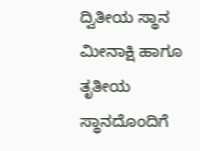ದ್ವಿತೀಯ ಸ್ಥಾನ ಮೀನಾಕ್ಷಿ ಹಾಗೂ ತೃತೀಯ ಸ್ಥಾನದೊಂದಿಗೆ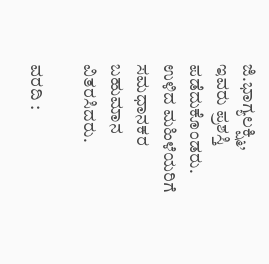ಜಿ.ಭಾಗ್ಯಲಕ್ಷ್ಮಿ, ಇವರು ಪ್ರಶಸ್ತಿ ಪಡೆದುಕೊಂಡರು. ಉಳಿದ ಮಹಿಳೆಯರಿಗೆ ಸಮಧಾನಕರ ಬಹುಮಾನ ವಿತರಸಿದರು.

ವರದಿ :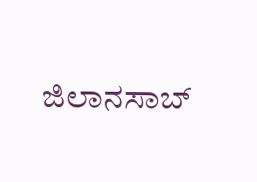ಜಿಲಾನಸಾಬ್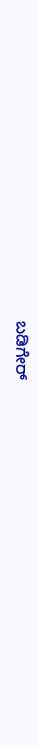ಬಡಿಗೇರ್